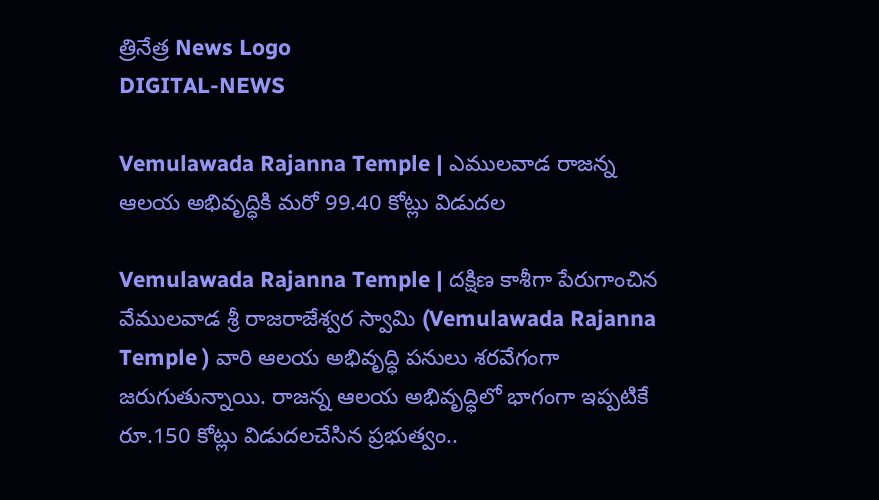త్రినేత్ర News Logo
DIGITAL-NEWS

Vemulawada Rajanna Temple | ఎములవాడ రాజన్న ఆలయ అభివృద్ధికి మరో 99.40 కోట్లు విడుద‌ల

Vemulawada Rajanna Temple | దక్షిణ కాశీగా పేరుగాంచిన వేములవాడ శ్రీ రాజరాజేశ్వర స్వామి (Vemulawada Rajanna Temple ) వారి ఆలయ అభివృద్ధి పనులు శరవేగంగా జరుగుతున్నాయి. రాజన్న ఆలయ అభివృద్ధిలో భాగంగా ఇప్పటికే రూ.150 కోట్లు విడుదలచేసిన ప్ర‌భుత్వం..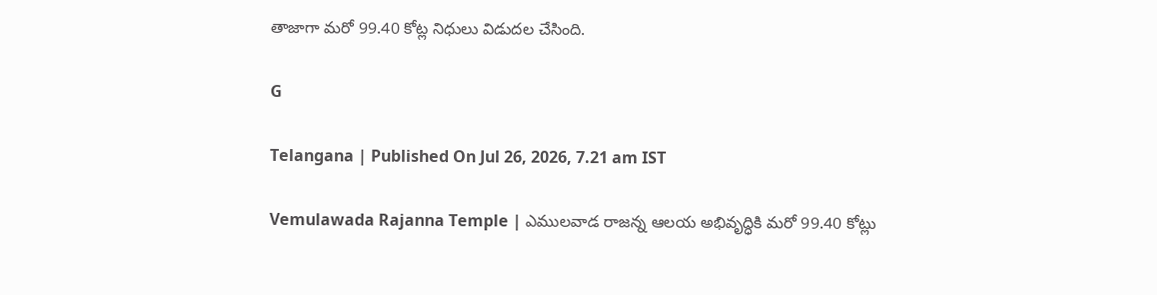తాజాగా మరో 99.40 కోట్ల నిధులు విడుదల చేసింది.

G

Telangana | Published On Jul 26, 2026, 7.21 am IST

Vemulawada Rajanna Temple | ఎములవాడ రాజన్న ఆలయ అభివృద్ధికి మరో 99.40 కోట్లు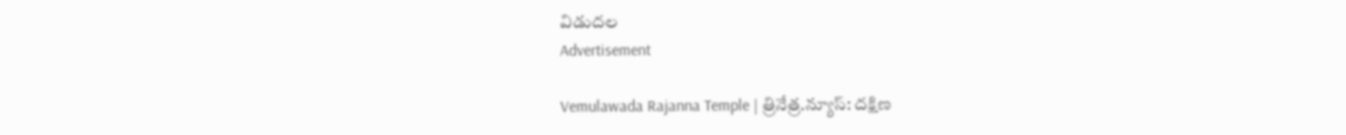విడుద‌ల
Advertisement

Vemulawada Rajanna Temple | త్రినేత్ర‌.న్యూస్‌: దక్షిణ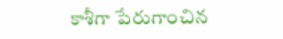కాశీగా పేరుగాంచిన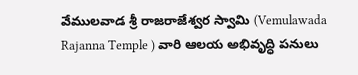వేములవాడ శ్రీ రాజరాజేశ్వర స్వామి (Vemulawada Rajanna Temple ) వారి ఆలయ అభివృద్ధి పనులు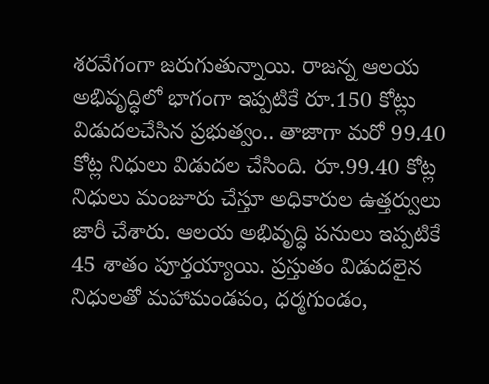శరవేగంగా జరుగుతున్నాయి. రాజన్న ఆలయ అభివృద్ధిలో భాగంగా ఇప్పటికే రూ.150 కోట్లు విడుదలచేసిన ప్ర‌భుత్వం.. తాజాగా మరో 99.40 కోట్ల నిధులు విడుదల చేసింది. రూ.99.40 కోట్ల నిధులు మంజూరు చేస్తూ అధికారుల ఉత్తర్వులు జారీ చేశారు. ఆల‌య అభివృద్ధి ప‌నులు ఇప్ప‌టికే 45 శాతం పూర్త‌య్యాయి. ప్ర‌స్తుతం విడుదలైన నిధులతో మహామండపం, ధర్మగుండం,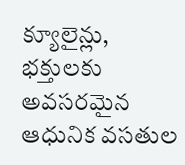క్యూలైన్లు, భక్తులకు అవసరమైన ఆధునిక వసతుల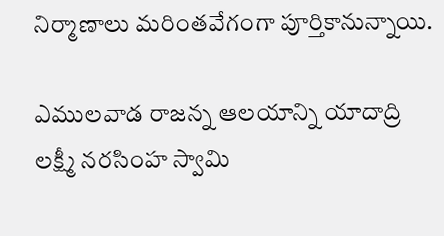నిర్మాణాలు మరింతవేగంగా పూర్తికానున్నాయి.

ఎముల‌వాడ రాజ‌న్న ఆల‌యాన్ని యాదాద్రి లక్ష్మీ నరసింహ స్వామి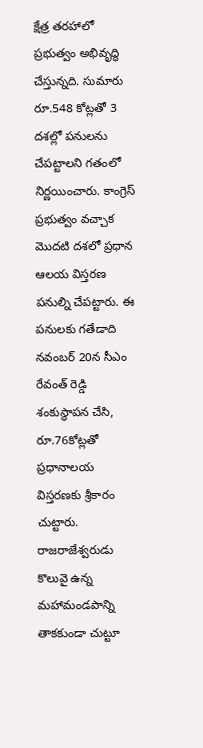క్షేత్ర తరహాలో ప్ర‌భుత్వం అభివృద్ధి చేస్తున్న‌ది. సుమారు రూ.548 కోట్లతో 3 దశల్లో పనుల‌ను చేపట్టాలని గతంలో నిర్ణయించారు. కాంగ్రెస్ ప్రభుత్వం వచ్చాక మొదటి దశలో ప్రధాన ఆలయ విస్తరణ పనుల్ని చేపట్టారు. ఈ పనులకు గతేడాది నవంబర్‌ 20న సీఎం రేవంత్‌ రెడ్డి శంకుస్థాపన చేసి, రూ.76కోట్లతో ప్రధానాలయ విస్తరణకు శ్రీకారం చుట్టారు. రాజరాజేశ్వరుడు కొలువై ఉన్న మహామండపాన్ని తాకకుండా చుట్టూ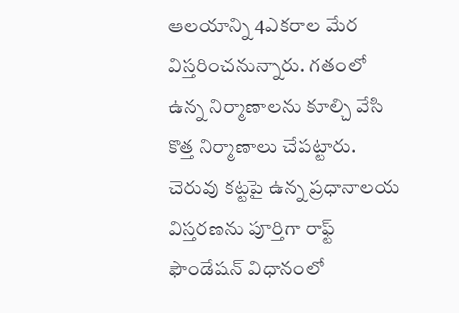ఆలయాన్ని 4ఎకరాల మేర విస్తరించనున్నారు. గతంలో ఉన్న నిర్మాణాలను కూల్చి వేసి కొత్త నిర్మాణాలు చేపట్టారు. చెరువు కట్టపై ఉన్న ప్రధానాలయ విస్తరణను పూర్తిగా రాఫ్ట్‌ ఫౌండేషన్‌ విధానంలో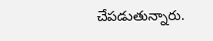చేపడుతున్నారు.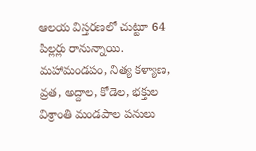ఆలయ విస్తరణలో చుట్టూ 64 పిల్లర్లు రానున్నాయి. మహామండపం, నిత్య కళ్యాణ, వ్రత, అద్దాల, కోడెల, భక్తుల విశ్రాంతి మండపాల పనులు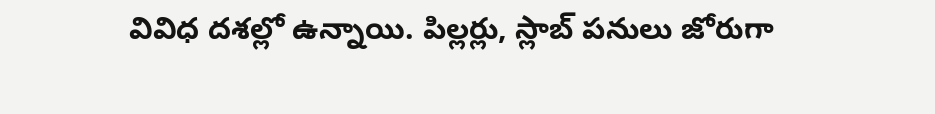వివిధ దశల్లో ఉన్నాయి. పిల్లర్లు, స్లాబ్‌ పనులు జోరుగా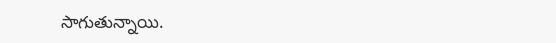సాగుతున్నాయి.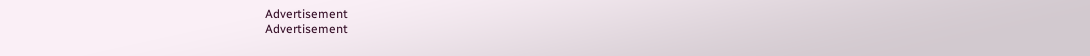Advertisement
Advertisement